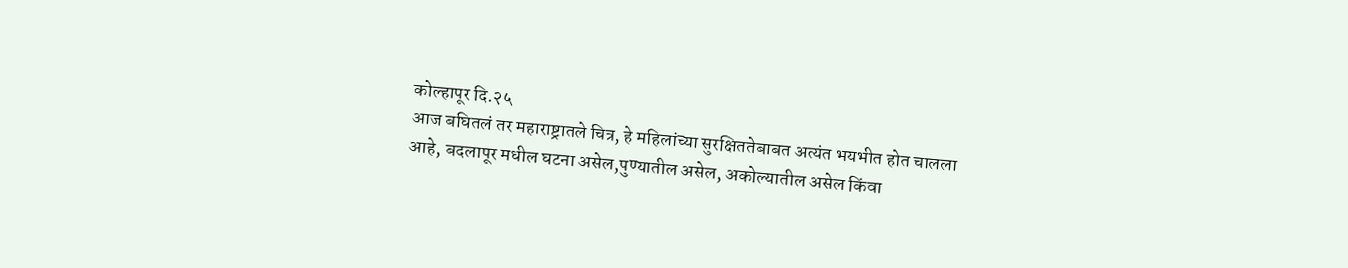कोल्हापूर दि.२५
आज बघितलं तर महाराष्ट्रातले चित्र, हे महिलांच्या सुरक्षिततेबाबत अत्यंत भयभीत होत चालला आहे, बदलापूर मधील घटना असेल,पुण्यातील असेल, अकोल्यातील असेल किंवा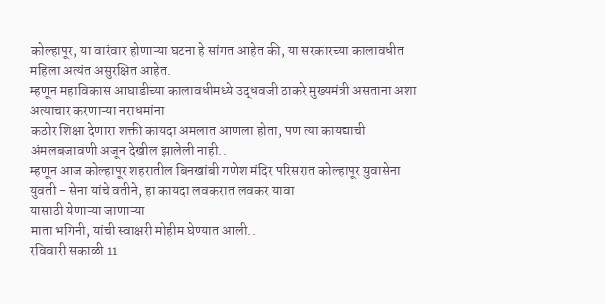कोल्हापूर, या वारंवार होणाऱ्या घटना हे सांगत आहेत की, या सरकारच्या कालावधीत महिला अत्यंत असुरक्षित आहेत.
म्हणून महाविकास आघाडीच्या कालावधीमध्ये उद्धवजी ठाकरे मुख्यमंत्री असताना अशा अत्याचार करणाऱ्या नराधमांना
कठोर शिक्षा देणारा शक्ती कायदा अमलात आणला होता, पण त्या कायद्याची अंमलबजावणी अजून देखील झालेली नाही..
म्हणून आज कोल्हापूर शहरातील बिनखांबी गणेश मंदिर परिसरात कोल्हापूर युवासेना युवती - सेना यांचे वतीने, हा कायदा लवकरात लवकर यावा
यासाठी येणाऱ्या जाणाऱ्या
माता भगिनी, यांची स्वाक्षरी मोहीम घेण्यात आली..
रविवारी सकाळी 11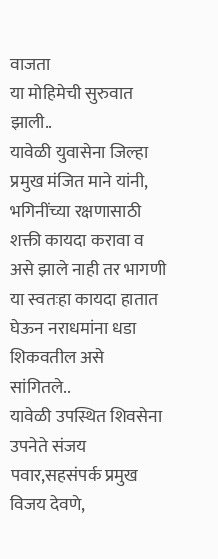वाजता
या मोहिमेची सुरुवात झाली..
यावेळी युवासेना जिल्हा प्रमुख मंजित माने यांनी, भगिनींच्या रक्षणासाठी शक्ती कायदा करावा व असे झाले नाही तर भागणी या स्वतःहा कायदा हातात घेऊन नराधमांना धडा शिकवतील असे सांगितले..
यावेळी उपस्थित शिवसेना उपनेते संजय पवार,सहसंपर्क प्रमुख विजय देवणे,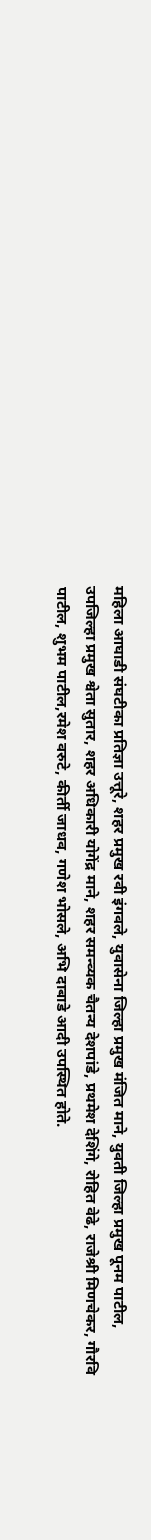महिला आघाडी संघटीका प्रतिज्ञा उत्तूरे, शहर प्रमुख रवी इंगवले, युवासेना जिल्हा प्रमुख मंजित माने, युवती जिल्हा प्रमुख पूनम पाटील, उपजिल्हा प्रमुख श्वेता सुतार, शहर अधिकारी योगेंद्र माने, शहर समन्व्यक चैतन्य देशपांडे, प्रथमेश देशिंगे, रोहित वेढे, राजेश्री मिणचेकर, गौरवि पाटील, शुभम पाटील,रमेश वरुटे, कीर्ती जाधव, गणेश भोसले, अभि दाबाडे आदी उपस्थित होते.